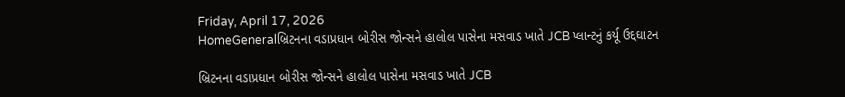Friday, April 17, 2026
HomeGeneralબ્રિટનના વડાપ્રધાન બોરીસ જોન્સને હાલોલ પાસેના મસવાડ ખાતે JCB પ્લાન્ટનું કર્યૂ ઉદ્દઘાટન

બ્રિટનના વડાપ્રધાન બોરીસ જોન્સને હાલોલ પાસેના મસવાડ ખાતે JCB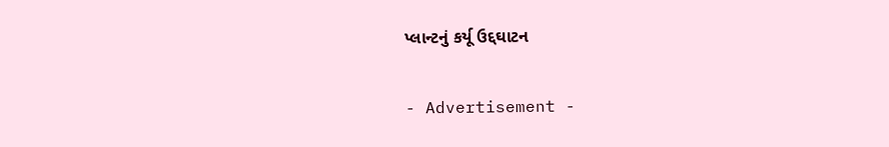પ્લાન્ટનું કર્યૂ ઉદ્દઘાટન

- Advertisement -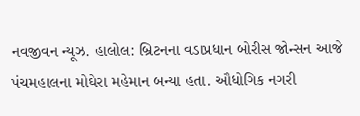નવજીવન ન્યૂઝ. હાલોલ: બ્રિટનના વડાપ્રધાન બોરીસ જોન્સન આજે પંચમહાલના મોઘેરા મહેમાન બન્યા હતા. ઔધોગિક નગરી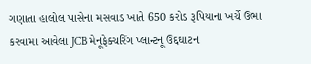ગણાતા હાલોલ પાસેના મસવાડ ખાતે 650 કરોડ રૂપિયાના ખર્ચે ઉભા કરવામા આવેલા JCB મેનૂફેક્ચરિંગ પ્લાન્ટનૂ ઉદ્દઘાટન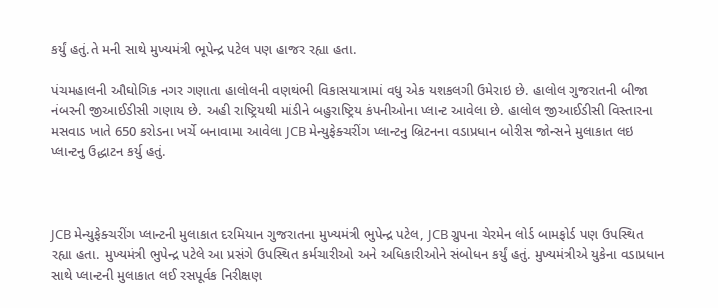કર્યું હતું.તે મની સાથે મુખ્યમંત્રી ભૂપેન્દ્ર પટેલ પણ હાજર રહ્યા હતા.

પંચમહાલની ઔઘોગિક નગર ગણાતા હાલોલની વણથંભી વિકાસયાત્રામાં વધુ એક યશકલગી ઉમેરાઇ છે. હાલોલ ગુજરાતની બીજા નંબરની જીઆઈડીસી ગણાય છે. અહી રાષ્ટ્રિયથી માંડીને બહુરાષ્ટ્રિય કંપનીઓના પ્લાન્ટ આવેલા છે. હાલોલ જીઆઈડીસી વિસ્તારના મસવાડ ખાતે 650 કરોડના ખર્ચે બનાવામા આવેલા JCB મેન્યુફેક્ચરીંગ પ્લાન્ટનુ બ્રિટનના વડાપ્રધાન બોરીસ જોન્સને મુલાકાત લઇ પ્લાન્ટનુ ઉદ્ધાટન કર્યુ હતું.



JCB મેન્યુફેક્ચરીંગ પ્લાન્ટની મુલાકાત દરમિયાન ગુજરાતના મુખ્યમંત્રી ભુપેન્દ્ર પટેલ, JCB ગ્રુપના ચેરમેન લોર્ડ બામફોર્ડ પણ ઉપસ્થિત રહ્યા હતા. મુખ્યમંત્રી ભુપેન્દ્ર પટેલે આ પ્રસંગે ઉપસ્થિત કર્મચારીઓ અને અધિકારીઓને સંબોધન કર્યું હતું. મુખ્યમંત્રીએ યુકેના વડાપ્રધાન સાથે પ્લાન્ટની મુલાકાત લઈ રસપૂર્વક નિરીક્ષણ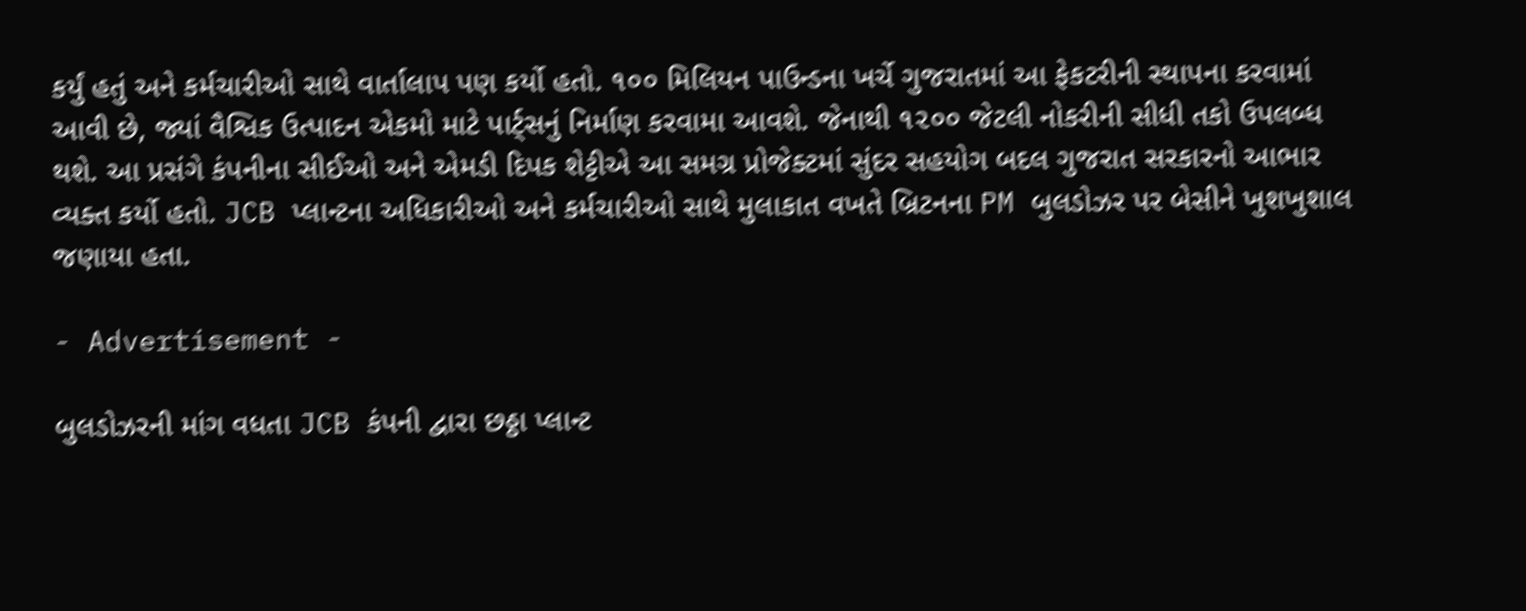કર્યું હતું અને કર્મચારીઓ સાથે વાર્તાલાપ પણ કર્યો હતો. ૧૦૦ મિલિયન પાઉન્ડના ખર્ચે ગુજરાતમાં આ ફેકટરીની સ્થાપના કરવામાં આવી છે, જ્યાં વૈશ્વિક ઉત્પાદન એકમો માટે પાર્ટ્સનું નિર્માણ કરવામા આવશે. જેનાથી ૧૨૦૦ જેટલી નોકરીની સીધી તકો ઉપલબ્ધ થશે. આ પ્રસંગે કંપનીના સીઈઓ અને એમડી દિપક શેટ્ટીએ આ સમગ્ર પ્રોજેક્ટમાં સુંદર સહયોગ બદલ ગુજરાત સરકારનો આભાર વ્યક્ત કર્યો હતો. JCB પ્લાન્ટના અધિકારીઓ અને કર્મચારીઓ સાથે મુલાકાત વખતે બ્રિટનના PM બુલડોઝર પર બેસીને ખુશખુશાલ જણાયા હતા.

- Advertisement -

બુલડોઝરની માંગ વધતા JCB કંપની દ્વારા છઠ્ઠા પ્લાન્ટ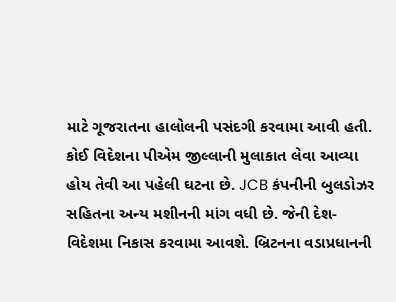માટે ગૂજરાતના હાલોલની પસંદગી કરવામા આવી હતી. કોઈ વિદેશના પીએમ જીલ્લાની મુલાકાત લેવા આવ્યા હોય તેવી આ પહેલી ઘટના છે. JCB કંપનીની બુલડોઝર સહિતના અન્ય મશીનની માંગ વધી છે. જેની દેશ-વિદેશમા નિકાસ કરવામા આવશે. બ્રિટનના વડાપ્રધાનની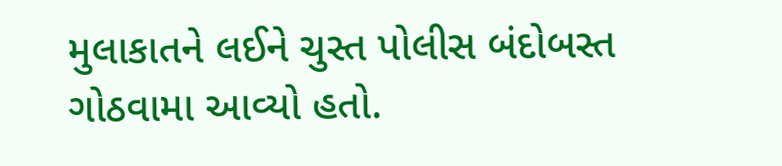મુલાકાતને લઈને ચુસ્ત પોલીસ બંદોબસ્ત ગોઠવામા આવ્યો હતો.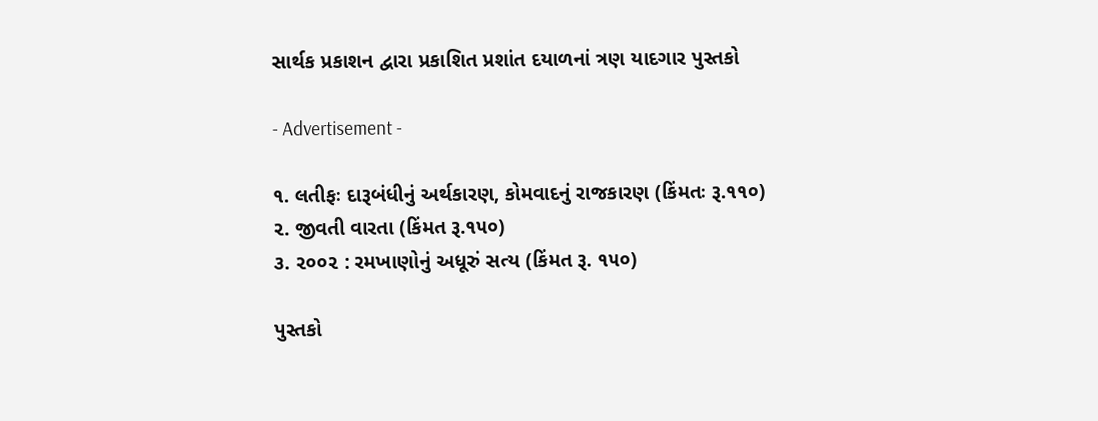સાર્થક પ્રકાશન દ્વારા પ્રકાશિત પ્રશાંત દયાળનાં ત્રણ યાદગાર પુસ્તકો

- Advertisement -

૧. લતીફઃ દારૂબંધીનું અર્થકારણ, કોમવાદનું રાજકારણ (કિંમતઃ રૂ.૧૧૦)
૨. જીવતી વારતા (કિંમત રૂ.૧૫૦)
૩. ૨૦૦૨ : રમખાણોનું અધૂરું સત્ય (કિંમત રૂ. ૧૫૦)

પુસ્તકો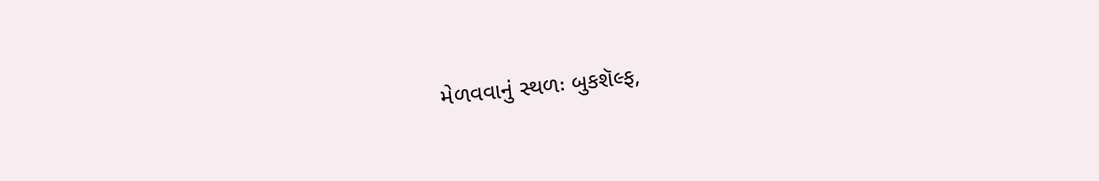મેળવવાનું સ્થળઃ બુકશૅલ્ફ,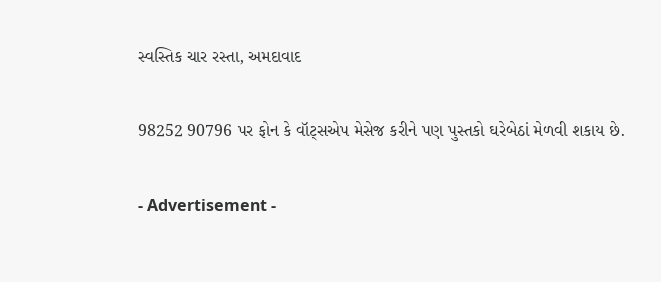સ્વસ્તિક ચાર રસ્તા, અમદાવાદ

98252 90796 પર ફોન કે વૉટ્સએપ મેસેજ કરીને પણ પુસ્તકો ઘરેબેઠાં મેળવી શકાય છે.

- Advertisement -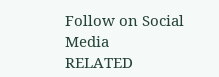Follow on Social Media
RELATED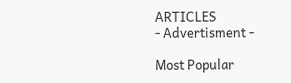ARTICLES
- Advertisment -

Most Popular